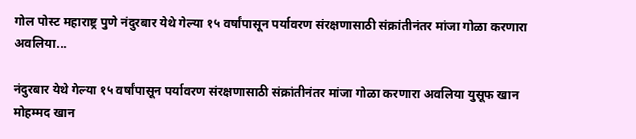गोल पोस्ट महाराष्ट्र पुणे नंदुरबार येथे गेल्या १५ वर्षांपासून पर्यावरण संरक्षणासाठी संक्रांतीनंतर मांजा गोळा करणारा अवलिया...

नंदुरबार येथे गेल्या १५ वर्षांपासून पर्यावरण संरक्षणासाठी संक्रांतीनंतर मांजा गोळा करणारा अवलिया युसूफ खान मोहम्मद खान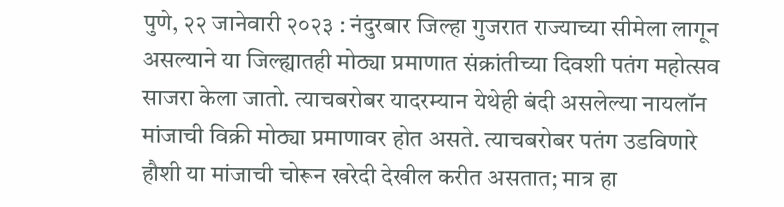पुणे, २२ जानेवारी २०२३ : नंदुरबार जिल्हा गुजरात राज्याच्या सीमेला लागून असल्याने या जिल्ह्यातही मोठ्या प्रमाणात संक्रांतीच्या दिवशी पतंग महोत्सव साजरा केला जातो. त्याचबरोबर यादरम्यान येथेही बंदी असलेल्या नायलॉन मांजाची विक्री मोठ्या प्रमाणावर होत असते. त्याचबरोबर पतंग उडविणारे हौशी या मांजाची चोरून खरेदी देखील करीत असतात; मात्र हा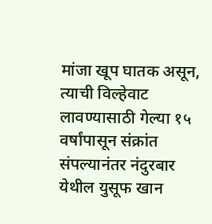मांजा खूप घातक असून, त्याची विल्हेवाट लावण्यासाठी गेल्या १५ वर्षांपासून संक्रांत संपल्यानंतर नंदुरबार येथील युसूफ खान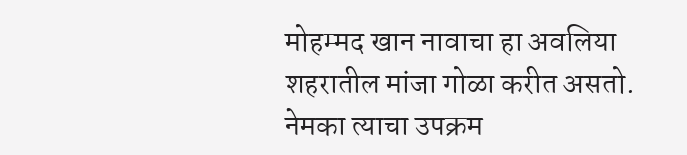मोहम्मद खान नावाचा हा अवलिया शहरातील मांजा गोळा करीत असतो. नेमका त्याचा उपक्रम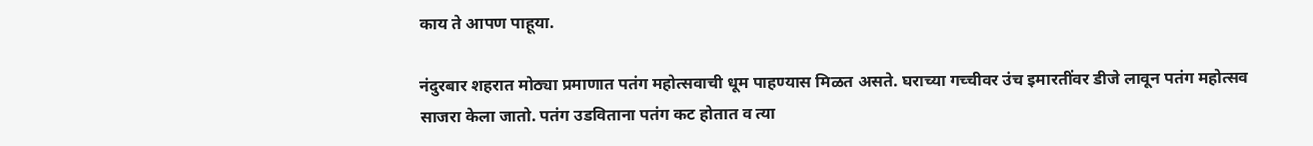काय ते आपण पाहूया.

नंदुरबार शहरात मोठ्या प्रमाणात पतंग महोत्सवाची धूम पाहण्यास मिळत असते. घराच्या गच्चीवर उंच इमारतींवर डीजे लावून पतंग महोत्सव साजरा केला जातो. पतंग उडविताना पतंग कट होतात व त्या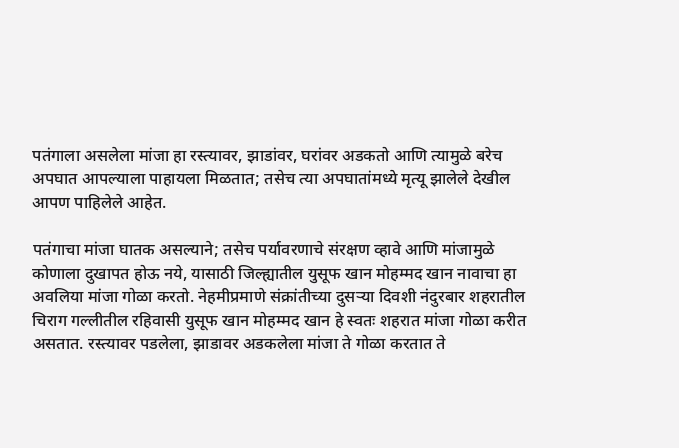पतंगाला असलेला मांजा हा रस्त्यावर, झाडांवर, घरांवर अडकतो आणि त्यामुळे बरेच अपघात आपल्याला पाहायला मिळतात; तसेच त्या अपघातांमध्ये मृत्यू झालेले देखील आपण पाहिलेले आहेत.

पतंगाचा मांजा घातक असल्याने; तसेच पर्यावरणाचे संरक्षण व्हावे आणि मांजामुळे कोणाला दुखापत होऊ नये, यासाठी जिल्ह्यातील युसूफ खान मोहम्मद खान नावाचा हा
अवलिया मांजा गोळा करतो. नेहमीप्रमाणे संक्रांतीच्या दुसऱ्या दिवशी नंदुरबार शहरातील चिराग गल्लीतील रहिवासी युसूफ खान मोहम्मद खान हे स्वतः शहरात मांजा गोळा करीत असतात. रस्त्यावर पडलेला, झाडावर अडकलेला मांजा ते गोळा करतात ते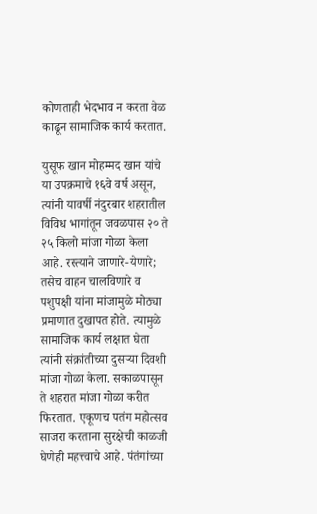कोणताही भेदभाव न करता वेळ काढून सामाजिक कार्य करतात.

युसूफ खान मोहम्मद खान यांचे या उपक्रमाचे १६वे वर्ष असून, त्यांनी यावर्षी नंदुरबार शहरातील विविध भागांतून जवळपास २० ते २५ किलो मांजा गोळा केला आहे. रस्त्याने जाणारे-येणारे; तसेच वाहन चालविणारे व पशुपक्षी यांना मांजामुळे मोठ्या प्रमाणात दुखापत होते. त्यामुळे सामाजिक कार्य लक्षात घेता त्यांनी संक्रांतीच्या दुसऱ्या दिवशी मांजा गोळा केला. सकाळपासून ते शहरात मांजा गोळा करीत फिरतात. एकूणच पतंग महोत्सव साजरा करताना सुरक्षेची काळजी घेणेही महत्त्वाचे आहे. पंतंगांच्या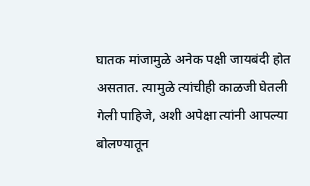घातक मांजामुळे अनेक पक्षी जायबंदी होत असतात. त्यामुळे त्यांचीही काळजी घेतली गेली पाहिजे, अशी अपेक्षा त्यांनी आपल्या बोलण्यातून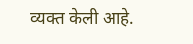व्यक्त केली आहे.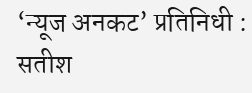‘न्यूज अनकट’ प्रतिनिधी : सतीश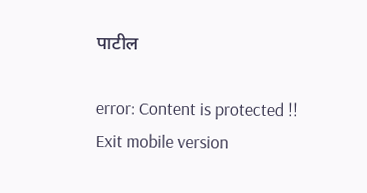पाटील

error: Content is protected !!
Exit mobile version